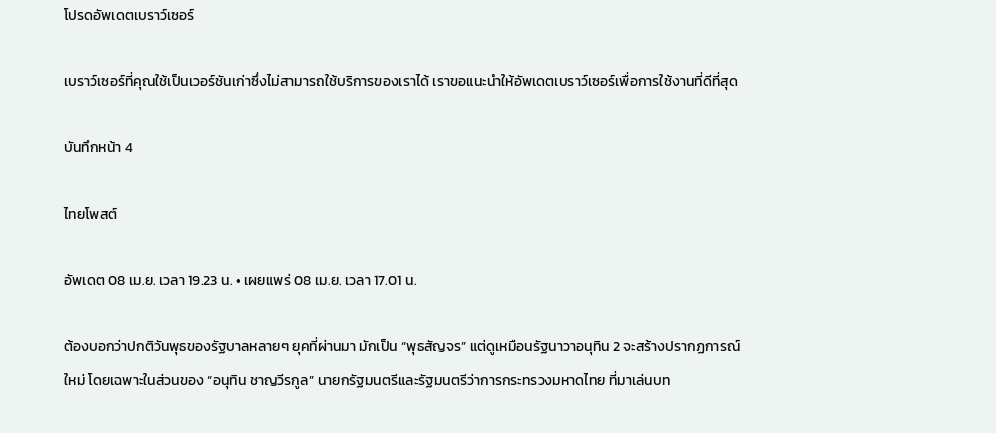โปรดอัพเดตเบราว์เซอร์

เบราว์เซอร์ที่คุณใช้เป็นเวอร์ชันเก่าซึ่งไม่สามารถใช้บริการของเราได้ เราขอแนะนำให้อัพเดตเบราว์เซอร์เพื่อการใช้งานที่ดีที่สุด

บันทึกหน้า 4

ไทยโพสต์

อัพเดต 08 เม.ย. เวลา 19.23 น. • เผยแพร่ 08 เม.ย. เวลา 17.01 น.

ต้องบอกว่าปกติวันพุธของรัฐบาลหลายๆ ยุคที่ผ่านมา มักเป็น “พุธสัญจร” แต่ดูเหมือนรัฐนาวาอนุทิน 2 จะสร้างปรากฏการณ์ใหม่ โดยเฉพาะในส่วนของ “อนุทิน ชาญวีรกูล” นายกรัฐมนตรีและรัฐมนตรีว่าการกระทรวงมหาดไทย ที่มาเล่นบท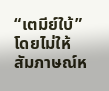“เตมีย์ใบ้” โดยไม่ให้สัมภาษณ์ห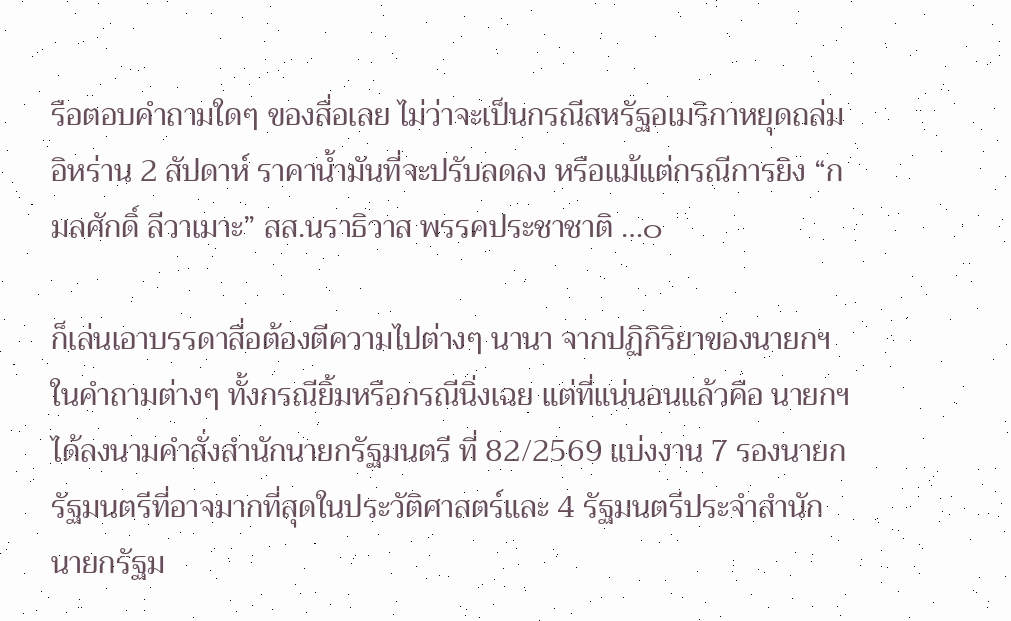รือตอบคำถามใดๆ ของสื่อเลย ไม่ว่าจะเป็นกรณีสหรัฐอเมริกาหยุดถล่มอิหร่าน 2 สัปดาห์ ราคาน้ำมันที่จะปรับลดลง หรือแม้แต่กรณีการยิง “กมลศักดิ์ ลีวาเมาะ” สส.นราธิวาส พรรคประชาชาติ …๐

ก็เล่นเอาบรรดาสื่อต้องตีความไปต่างๆ นานา จากปฏิกิริยาของนายกฯ ในคำถามต่างๆ ทั้งกรณียิ้มหรือกรณีนิ่งเฉย แต่ที่แน่นอนแล้วคือ นายกฯ ได้ลงนามคำสั่งสำนักนายกรัฐมนตรี ที่ 82/2569 แบ่งงาน 7 รองนายกรัฐมนตรีที่อาจมากที่สุดในประวัติศาสตร์และ 4 รัฐมนตรีประจำสำนักนายกรัฐม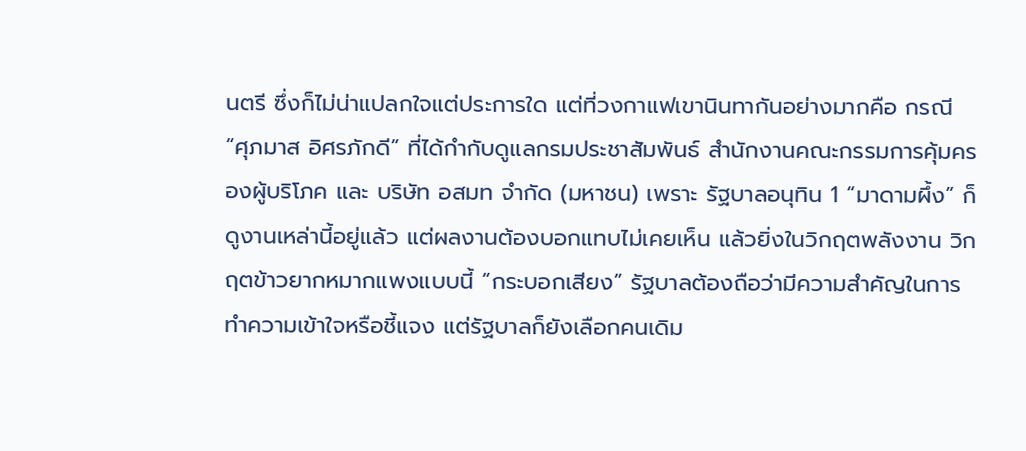นตรี ซึ่งก็ไม่น่าแปลกใจแต่ประการใด แต่ที่วงกาแฟเขานินทากันอย่างมากคือ กรณี “ศุภมาส อิศรภักดี” ที่ได้กำกับดูแลกรมประชาสัมพันธ์ สำนักงานคณะกรรมการคุ้มครองผู้บริโภค และ บริษัท อสมท จำกัด (มหาชน) เพราะ รัฐบาลอนุทิน 1 “มาดามผึ้ง” ก็ดูงานเหล่านี้อยู่แล้ว แต่ผลงานต้องบอกแทบไม่เคยเห็น แล้วยิ่งในวิกฤตพลังงาน วิกฤตข้าวยากหมากแพงแบบนี้ “กระบอกเสียง” รัฐบาลต้องถือว่ามีความสำคัญในการทำความเข้าใจหรือชี้แจง แต่รัฐบาลก็ยังเลือกคนเดิม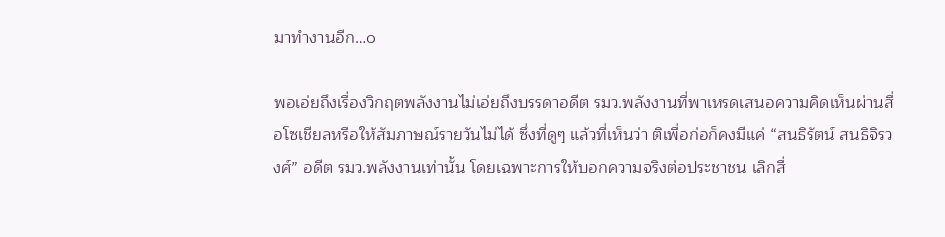มาทำงานอีก…๐

พอเอ่ยถึงเรื่องวิกฤตพลังงานไม่เอ่ยถึงบรรดาอดีต รมว.พลังงานที่พาเหรดเสนอความคิดเห็นผ่านสื่อโซเชียลหรือให้สัมภาษณ์รายวันไม่ได้ ซึ่งที่ดูๆ แล้วที่เห็นว่า ติเพื่อก่อก็คงมีแค่ “สนธิรัตน์ สนธิจิรวงศ์” อดีต รมว.พลังงานเท่านั้น โดยเฉพาะการให้บอกความจริงต่อประชาชน เลิกสื่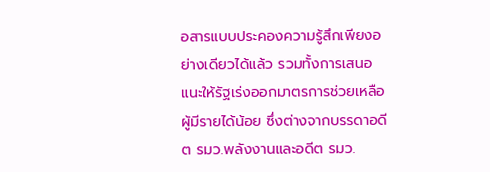อสารแบบประคองความรู้สึกเพียงอย่างเดียวได้แล้ว รวมทั้งการเสนอแนะให้รัฐเร่งออกมาตรการช่วยเหลือผู้มีรายได้น้อย ซึ่งต่างจากบรรดาอดีต รมว.พลังงานและอดีต รมว.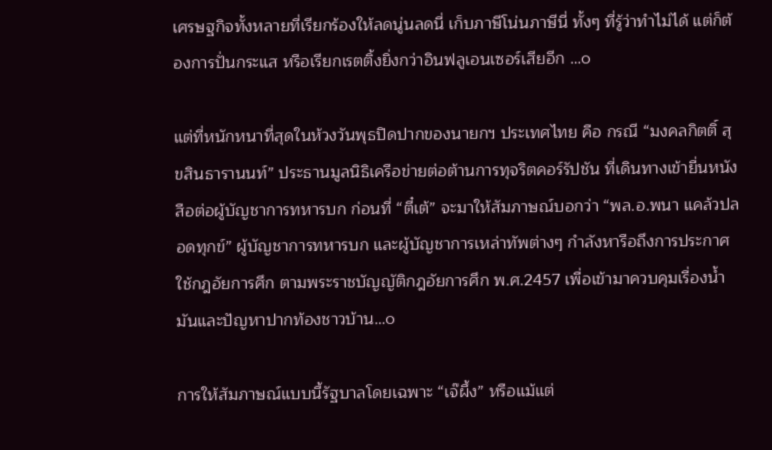เศรษฐกิจทั้งหลายที่เรียกร้องให้ลดนู่นลดนี่ เก็บภาษีโน่นภาษีนี่ ทั้งๆ ที่รู้ว่าทำไม่ได้ แต่ก็ต้องการปั่นกระแส หรือเรียกเรตติ้งยิ่งกว่าอินฟลูเอนเซอร์เสียอีก …๐

แต่ที่หนักหนาที่สุดในห้วงวันพุธปิดปากของนายกฯ ประเทศไทย คือ กรณี “มงคลกิตติ์ สุขสินธารานนท์” ประธานมูลนิธิเครือข่ายต่อต้านการทุจริตคอร์รัปชัน ที่เดินทางเข้ายื่นหนังสือต่อผู้บัญชาการทหารบก ก่อนที่ “ตี๋เต้” จะมาให้สัมภาษณ์บอกว่า “พล.อ.พนา แคล้วปลอดทุกข์” ผู้บัญชาการทหารบก และผู้บัญชาการเหล่าทัพต่างๆ กำลังหารือถึงการประกาศใช้กฎอัยการศึก ตามพระราชบัญญัติกฎอัยการศึก พ.ศ.2457 เพื่อเข้ามาควบคุมเรื่องน้ำมันและปัญหาปากท้องชาวบ้าน…๐

การให้สัมภาษณ์แบบนี้รัฐบาลโดยเฉพาะ “เจ๊ผึ้ง” หรือแม้แต่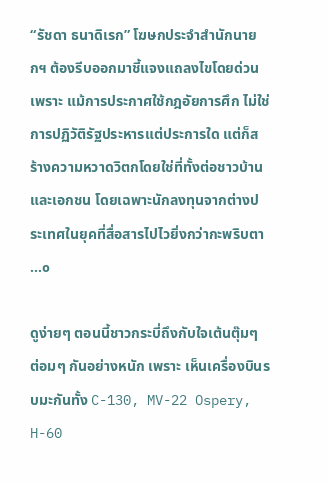“รัชดา ธนาดิเรก” โฆษกประจำสำนักนายกฯ ต้องรีบออกมาชี้แจงแถลงไขโดยด่วน เพราะ แม้การประกาศใช้กฎอัยการศึก ไม่ใช่การปฏิวัติรัฐประหารแต่ประการใด แต่ก็สร้างความหวาดวิตกโดยใช่ที่ทั้งต่อชาวบ้านและเอกชน โดยเฉพาะนักลงทุนจากต่างประเทศในยุคที่สื่อสารไปไวยิ่งกว่ากะพริบตา …๐

ดูง่ายๆ ตอนนี้ชาวกระบี่ถึงกับใจเต้นตุ๊มๆ ต่อมๆ กันอย่างหนัก เพราะ เห็นเครื่องบินรบมะกันทั้ง C-130, MV-22 Ospery, H-60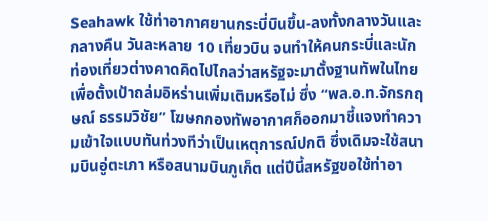Seahawk ใช้ท่าอากาศยานกระบี่บินขึ้น-ลงทั้งกลางวันและกลางคืน วันละหลาย 10 เที่ยวบิน จนทำให้คนกระบี่และนักท่องเที่ยวต่างคาดคิดไปไกลว่าสหรัฐจะมาตั้งฐานทัพในไทยเพื่อตั้งเป้าถล่มอิหร่านเพิ่มเติมหรือไม่ ซึ่ง “พล.อ.ท.จักรกฤษณ์ ธรรมวิชัย” โฆษกกองทัพอากาศก็ออกมาชี้แจงทำความเข้าใจแบบทันท่วงทีว่าเป็นเหตุการณ์ปกติ ซึ่งเดิมจะใช้สนามบินอู่ตะเภา หรือสนามบินภูเก็ต แต่ปีนี้สหรัฐขอใช้ท่าอา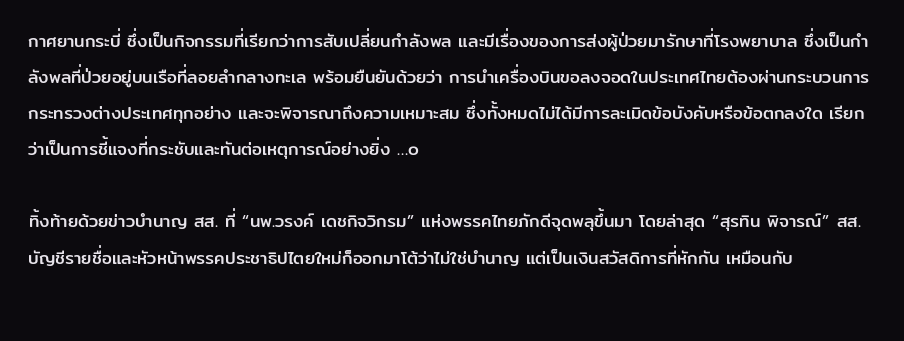กาศยานกระบี่ ซึ่งเป็นกิจกรรมที่เรียกว่าการสับเปลี่ยนกำลังพล และมีเรื่องของการส่งผู้ป่วยมารักษาที่โรงพยาบาล ซึ่งเป็นกําลังพลที่ป่วยอยู่บนเรือที่ลอยลํากลางทะเล พร้อมยืนยันด้วยว่า การนำเครื่องบินขอลงจอดในประเทศไทยต้องผ่านกระบวนการกระทรวงต่างประเทศทุกอย่าง และจะพิจารณาถึงความเหมาะสม ซึ่งทั้งหมดไม่ได้มีการละเมิดข้อบังคับหรือข้อตกลงใด เรียกว่าเป็นการชี้แจงที่กระชับและทันต่อเหตุการณ์อย่างยิ่ง …๐

ทิ้งท้ายด้วยข่าวบำนาญ สส. ที่ “นพ.วรงค์ เดชกิจวิกรม” แห่งพรรคไทยภักดีจุดพลุขึ้นมา โดยล่าสุด “สุรทิน พิจารณ์” สส.บัญชีรายชื่อและหัวหน้าพรรคประชาธิปไตยใหม่ก็ออกมาโต้ว่าไม่ใช่บำนาญ แต่เป็นเงินสวัสดิการที่หักกัน เหมือนกับ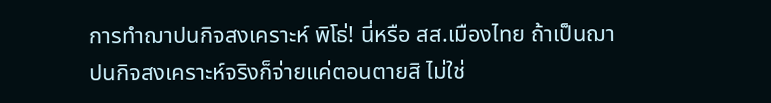การทำฌาปนกิจสงเคราะห์ พิโธ่! นี่หรือ สส.เมืองไทย ถ้าเป็นฌาปนกิจสงเคราะห์จริงก็จ่ายแค่ตอนตายสิ ไม่ใช่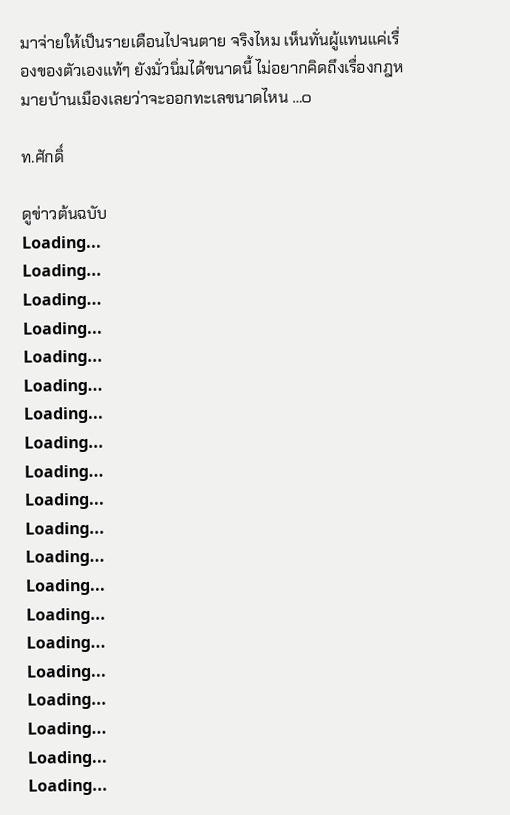มาจ่ายให้เป็นรายเดือนไปจนตาย จริงไหม เห็นทั่นผู้แทนแค่เรื่องของตัวเองแท้ๆ ยังมั่วนิ่มได้ขนาดนี้ ไม่อยากคิดถึงเรื่องกฎหมายบ้านเมืองเลยว่าจะออกทะเลขนาดไหน …๐

ท.ศักดิ์

ดูข่าวต้นฉบับ
Loading...
Loading...
Loading...
Loading...
Loading...
Loading...
Loading...
Loading...
Loading...
Loading...
Loading...
Loading...
Loading...
Loading...
Loading...
Loading...
Loading...
Loading...
Loading...
Loading...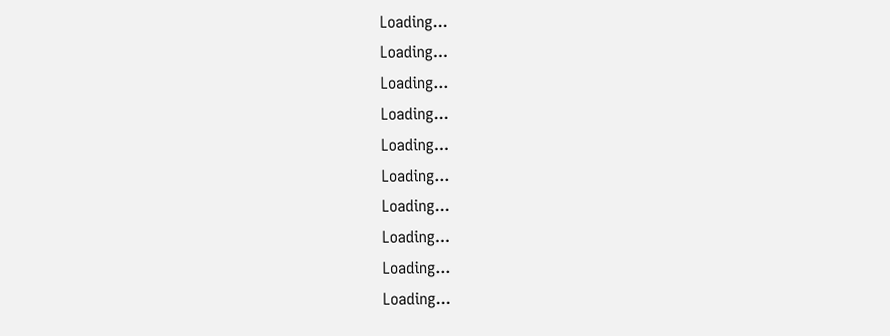Loading...
Loading...
Loading...
Loading...
Loading...
Loading...
Loading...
Loading...
Loading...
Loading...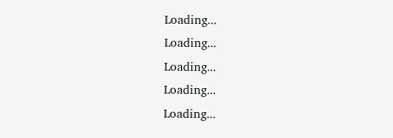Loading...
Loading...
Loading...
Loading...
Loading...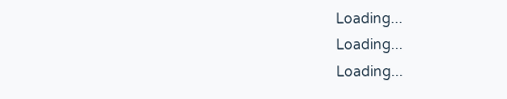Loading...
Loading...
Loading...